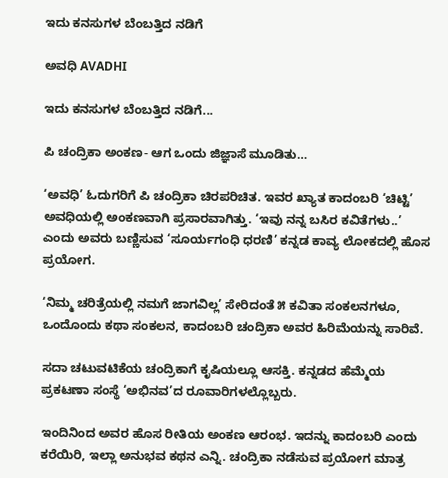ಇದು ಕನಸುಗಳ ಬೆಂಬತ್ತಿದ ನಡಿಗೆ‍

ಅವಧಿ AVADHI

ಇದು ಕನಸುಗಳ ಬೆಂಬತ್ತಿದ ನಡಿಗೆ...

ಪಿ ಚಂದ್ರಿಕಾ ಅಂಕಣ- ಆಗ ಒಂದು ಜಿಜ್ಞಾಸೆ ಮೂಡಿತು…

‘ಅವಧಿ’ ಓದುಗರಿಗೆ ಪಿ ಚಂದ್ರಿಕಾ ಚಿರಪರಿಚಿತ. ಇವರ ಖ್ಯಾತ ಕಾದಂಬರಿ ‘ಚಿಟ್ಟಿ’ ಅವಧಿಯಲ್ಲಿ ಅಂಕಣವಾಗಿ ಪ್ರಸಾರವಾಗಿತ್ತು. ‘ಇವು ನನ್ನ ಬಸಿರ ಕವಿತೆಗಳು..’ ಎಂದು ಅವರು ಬಣ್ಣಿಸುವ ‘ಸೂರ್ಯಗಂಧಿ ಧರಣಿ’ ಕನ್ನಡ ಕಾವ್ಯ ಲೋಕದಲ್ಲಿ ಹೊಸ ಪ್ರಯೋಗ.

‘ನಿಮ್ಮ ಚರಿತ್ರೆಯಲ್ಲಿ ನಮಗೆ ಜಾಗವಿಲ್ಲ’ ಸೇರಿದಂತೆ ೫ ಕವಿತಾ ಸಂಕಲನಗಳೂ, ಒಂದೊಂದು ಕಥಾ ಸಂಕಲನ, ಕಾದಂಬರಿ ಚಂದ್ರಿಕಾ ಅವರ ಹಿರಿಮೆಯನ್ನು ಸಾರಿವೆ.

ಸದಾ ಚಟುವಟಿಕೆಯ ಚಂದ್ರಿಕಾಗೆ ಕೃಷಿಯಲ್ಲೂ ಆಸಕ್ತಿ. ಕನ್ನಡದ ಹೆಮ್ಮೆಯ ಪ್ರಕಟಣಾ ಸಂಸ್ಥೆ ‘ಅಭಿನವ’ದ ರೂವಾರಿಗಳಲ್ಲೊಬ್ಬರು.

ಇಂದಿನಿಂದ ಅವರ ಹೊಸ ರೀತಿಯ ಅಂಕಣ ಆರಂಭ. ಇದನ್ನು ಕಾದಂಬರಿ ಎಂದು ಕರೆಯಿರಿ, ಇಲ್ಲಾ ಅನುಭವ ಕಥನ ಎನ್ನಿ. ಚಂದ್ರಿಕಾ ನಡೆಸುವ ಪ್ರಯೋಗ ಮಾತ್ರ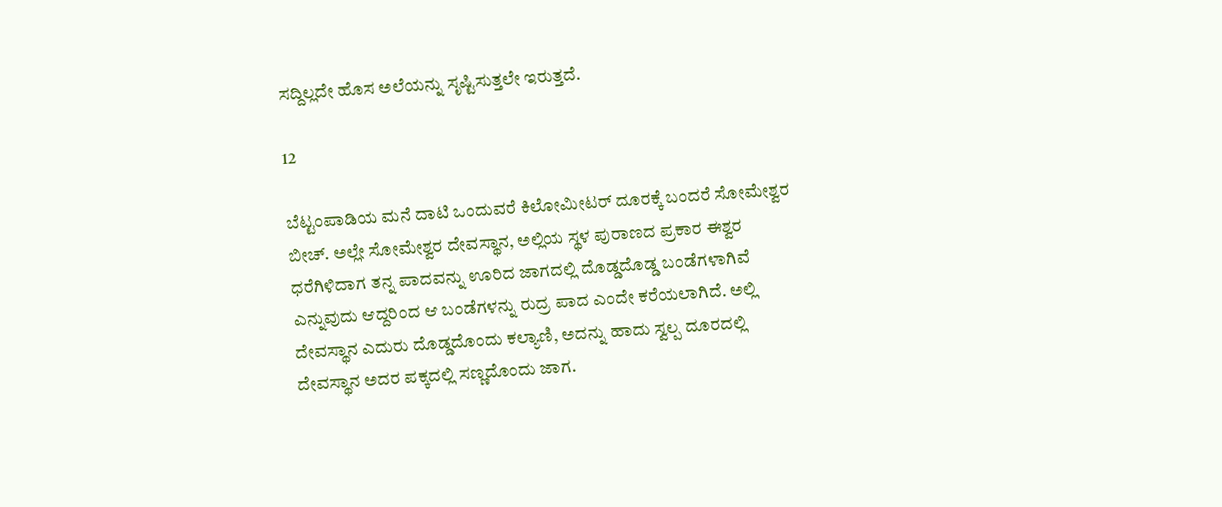ಸದ್ದಿಲ್ಲದೇ ಹೊಸ ಅಲೆಯನ್ನು ಸೃಷ್ಟಿಸುತ್ತಲೇ ಇರುತ್ತದೆ.

12

ಬೆಟ್ಟಂಪಾಡಿಯ ಮನೆ ದಾಟಿ ಒಂದುವರೆ ಕಿಲೋಮೀಟರ್ ದೂರಕ್ಕೆ ಬಂದರೆ ಸೋಮೇಶ್ವರ ಬೀಚ್. ಅಲ್ಲೇ ಸೋಮೇಶ್ವರ ದೇವಸ್ಥಾನ, ಅಲ್ಲಿಯ ಸ್ಥಳ ಪುರಾಣದ ಪ್ರಕಾರ ಈಶ್ವರ ಧರೆಗಿಳಿದಾಗ ತನ್ನ ಪಾದವನ್ನು ಊರಿದ ಜಾಗದಲ್ಲಿ ದೊಡ್ಡದೊಡ್ಡ ಬಂಡೆಗಳಾಗಿವೆ ಎನ್ನುವುದು ಆದ್ದರಿಂದ ಆ ಬಂಡೆಗಳನ್ನು ರುದ್ರ ಪಾದ ಎಂದೇ ಕರೆಯಲಾಗಿದೆ. ಅಲ್ಲಿ ದೇವಸ್ಥಾನ ಎದುರು ದೊಡ್ಡದೊಂದು ಕಲ್ಯಾಣಿ, ಅದನ್ನು ಹಾದು ಸ್ವಲ್ಪ ದೂರದಲ್ಲಿ ದೇವಸ್ಥಾನ ಅದರ ಪಕ್ಕದಲ್ಲಿ ಸಣ್ಣದೊಂದು ಜಾಗ.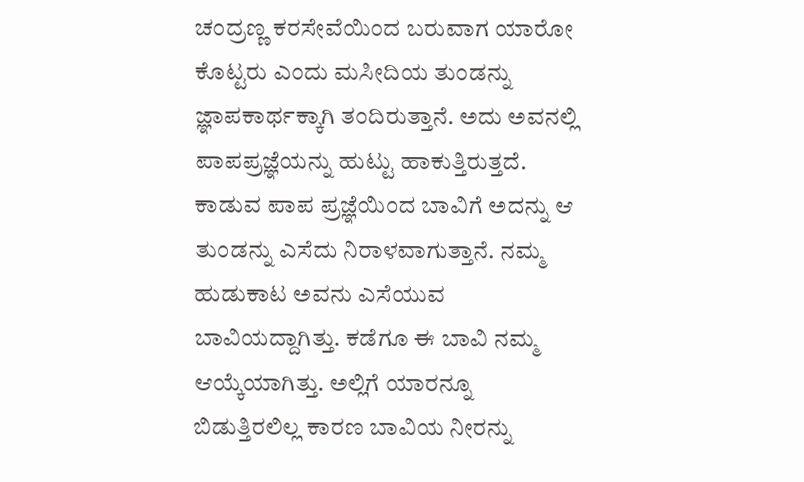ಚಂದ್ರಣ್ಣ ಕರಸೇವೆಯಿಂದ ಬರುವಾಗ ಯಾರೋ ಕೊಟ್ಟರು ಎಂದು ಮಸೀದಿಯ ತುಂಡನ್ನು ಜ್ಞಾಪಕಾರ್ಥಕ್ಕಾಗಿ ತಂದಿರುತ್ತಾನೆ. ಅದು ಅವನಲ್ಲಿ ಪಾಪಪ್ರಜ್ಞೆಯನ್ನು ಹುಟ್ಟು ಹಾಕುತ್ತಿರುತ್ತದೆ. ಕಾಡುವ ಪಾಪ ಪ್ರಜ್ಞೆಯಿಂದ ಬಾವಿಗೆ ಅದನ್ನು ಆ ತುಂಡನ್ನು ಎಸೆದು ನಿರಾಳವಾಗುತ್ತಾನೆ. ನಮ್ಮ ಹುಡುಕಾಟ ಅವನು ಎಸೆಯುವ ಬಾವಿಯದ್ದಾಗಿತ್ತು. ಕಡೆಗೂ ಈ ಬಾವಿ ನಮ್ಮ ಆಯ್ಕೆಯಾಗಿತ್ತು. ಅಲ್ಲಿಗೆ ಯಾರನ್ನೂ ಬಿಡುತ್ತಿರಲಿಲ್ಲ ಕಾರಣ ಬಾವಿಯ ನೀರನ್ನು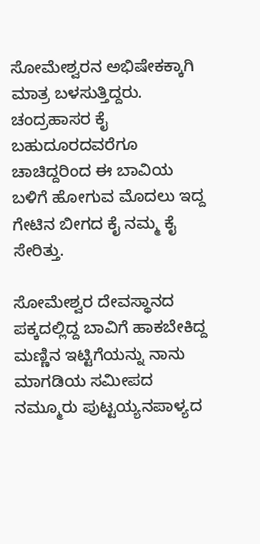ಸೋಮೇಶ್ವರನ ಅಭಿಷೇಕಕ್ಕಾಗಿ ಮಾತ್ರ ಬಳಸುತ್ತಿದ್ದರು. ಚಂದ್ರಹಾಸರ ಕೈ ಬಹುದೂರದವರೆಗೂ ಚಾಚಿದ್ದರಿಂದ ಈ ಬಾವಿಯ ಬಳಿಗೆ ಹೋಗುವ ಮೊದಲು ಇದ್ದ ಗೇಟಿನ ಬೀಗದ ಕೈ ನಮ್ಮ ಕೈ ಸೇರಿತ್ತು.

ಸೋಮೇಶ್ವರ ದೇವಸ್ಥಾನದ ಪಕ್ಕದಲ್ಲಿದ್ದ ಬಾವಿಗೆ ಹಾಕಬೇಕಿದ್ದ ಮಣ್ಣಿನ ಇಟ್ಟಿಗೆಯನ್ನು ನಾನು ಮಾಗಡಿಯ ಸಮೀಪದ ನಮ್ಮೂರು ಪುಟ್ಟಯ್ಯನಪಾಳ್ಯದ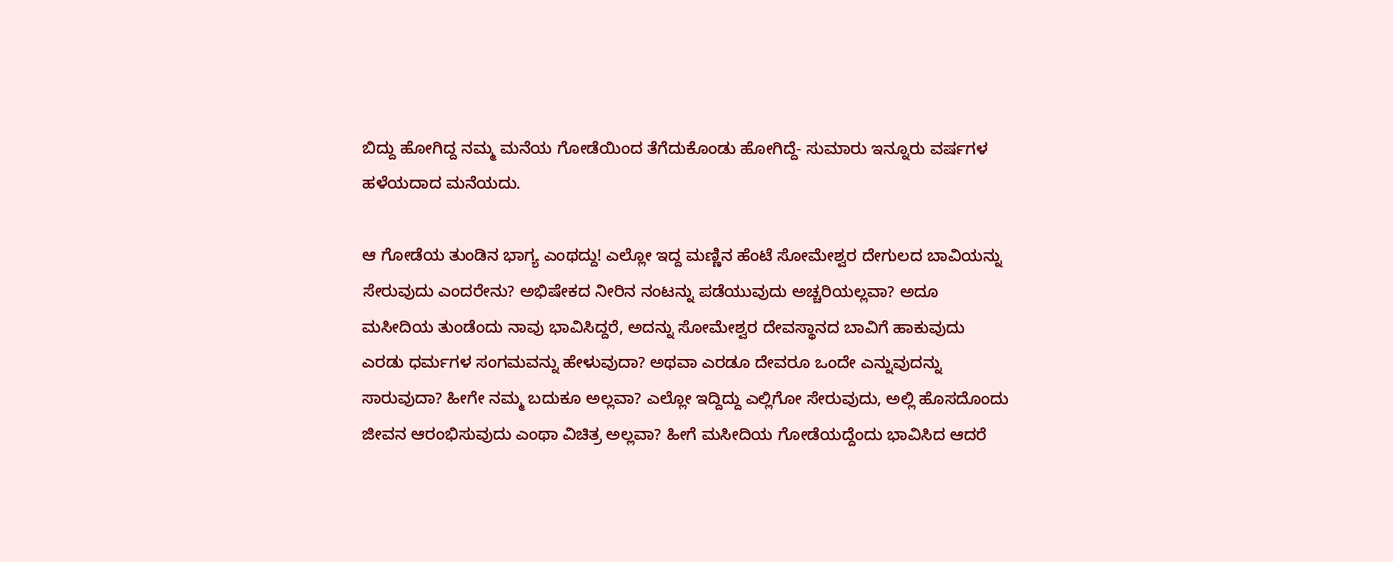ಬಿದ್ದು ಹೋಗಿದ್ದ ನಮ್ಮ ಮನೆಯ ಗೋಡೆಯಿಂದ ತೆಗೆದುಕೊಂಡು ಹೋಗಿದ್ದೆ- ಸುಮಾರು ಇನ್ನೂರು ವರ್ಷಗಳ ಹಳೆಯದಾದ ಮನೆಯದು.

ಆ ಗೋಡೆಯ ತುಂಡಿನ ಭಾಗ್ಯ ಎಂಥದ್ದು! ಎಲ್ಲೋ ಇದ್ದ ಮಣ್ಣಿನ ಹೆಂಟೆ ಸೋಮೇಶ್ವರ ದೇಗುಲದ ಬಾವಿಯನ್ನು ಸೇರುವುದು ಎಂದರೇನು? ಅಭಿಷೇಕದ ನೀರಿನ ನಂಟನ್ನು ಪಡೆಯುವುದು ಅಚ್ಚರಿಯಲ್ಲವಾ? ಅದೂ ಮಸೀದಿಯ ತುಂಡೆಂದು ನಾವು ಭಾವಿಸಿದ್ದರೆ, ಅದನ್ನು ಸೋಮೇಶ್ವರ ದೇವಸ್ಥಾನದ ಬಾವಿಗೆ ಹಾಕುವುದು ಎರಡು ಧರ್ಮಗಳ ಸಂಗಮವನ್ನು ಹೇಳುವುದಾ? ಅಥವಾ ಎರಡೂ ದೇವರೂ ಒಂದೇ ಎನ್ನುವುದನ್ನು ಸಾರುವುದಾ? ಹೀಗೇ ನಮ್ಮ ಬದುಕೂ ಅಲ್ಲವಾ? ಎಲ್ಲೋ ಇದ್ದಿದ್ದು ಎಲ್ಲಿಗೋ ಸೇರುವುದು, ಅಲ್ಲಿ ಹೊಸದೊಂದು ಜೀವನ ಆರಂಭಿಸುವುದು ಎಂಥಾ ವಿಚಿತ್ರ ಅಲ್ಲವಾ? ಹೀಗೆ ಮಸೀದಿಯ ಗೋಡೆಯದ್ದೆಂದು ಭಾವಿಸಿದ ಆದರೆ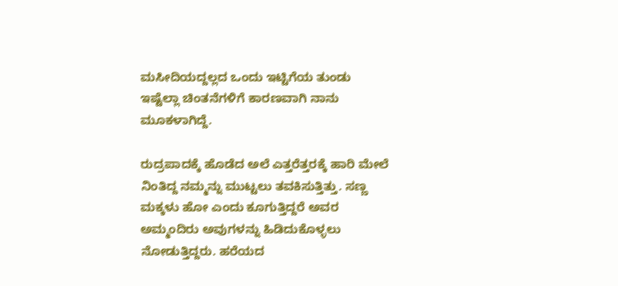ಮಸೀದಿಯದ್ದಲ್ಲದ ಒಂದು ಇಟ್ಟಿಗೆಯ ತುಂಡು ಇಷ್ಟೆಲ್ಲಾ ಚಿಂತನೆಗಳಿಗೆ ಕಾರಣವಾಗಿ ನಾನು ಮೂಕಳಾಗಿದ್ದೆ.

ರುದ್ರಪಾದಕ್ಕೆ ಹೊಡೆದ ಅಲೆ ಎತ್ತರೆತ್ತರಕ್ಕೆ ಹಾರಿ ಮೇಲೆ ನಿಂತಿದ್ದ ನಮ್ಮನ್ನು ಮುಟ್ಟಲು ತವಕಿಸುತ್ತಿತ್ತು. ಸಣ್ಣ ಮಕ್ಕಳು ಹೋ ಎಂದು ಕೂಗುತ್ತಿದ್ದರೆ ಅವರ ಅಮ್ಮಂದಿರು ಅವುಗಳನ್ನು ಹಿಡಿದುಕೊಳ್ಳಲು ನೋಡುತ್ತಿದ್ದರು. ಹರೆಯದ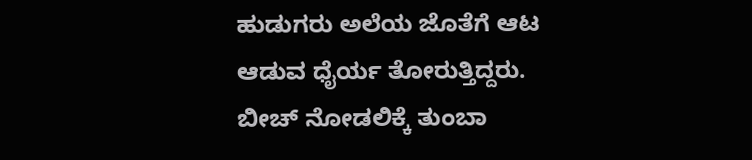ಹುಡುಗರು ಅಲೆಯ ಜೊತೆಗೆ ಆಟ ಆಡುವ ಧೈರ್ಯ ತೋರುತ್ತಿದ್ದರು. ಬೀಚ್ ನೋಡಲಿಕ್ಕೆ ತುಂಬಾ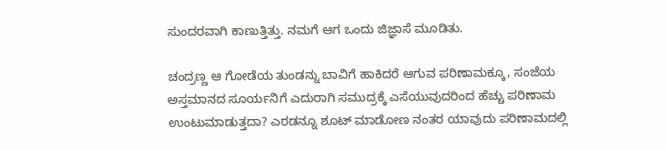ಸುಂದರವಾಗಿ ಕಾಣುತ್ತಿತ್ತು. ನಮಗೆ ಆಗ ಒಂದು ಜಿಜ್ಞಾಸೆ ಮೂಡಿತು.

ಚಂದ್ರಣ್ಣ ಆ ಗೋಡೆಯ ತುಂಡನ್ನು ಬಾವಿಗೆ ಹಾಕಿದರೆ ಆಗುವ ಪರಿಣಾಮಕ್ಕೂ, ಸಂಜೆಯ ಅಸ್ತಮಾನದ ಸೂರ್ಯನಿಗೆ ಎದುರಾಗಿ ಸಮುದ್ರಕ್ಕೆ ಎಸೆಯುವುದರಿಂದ ಹೆಚ್ಚು ಪರಿಣಾಮ ಉಂಟುಮಾಡುತ್ತದಾ? ಎರಡನ್ನೂ ಶೂಟ್ ಮಾಡೋಣ ನಂತರ ಯಾವುದು ಪರಿಣಾಮದಲ್ಲಿ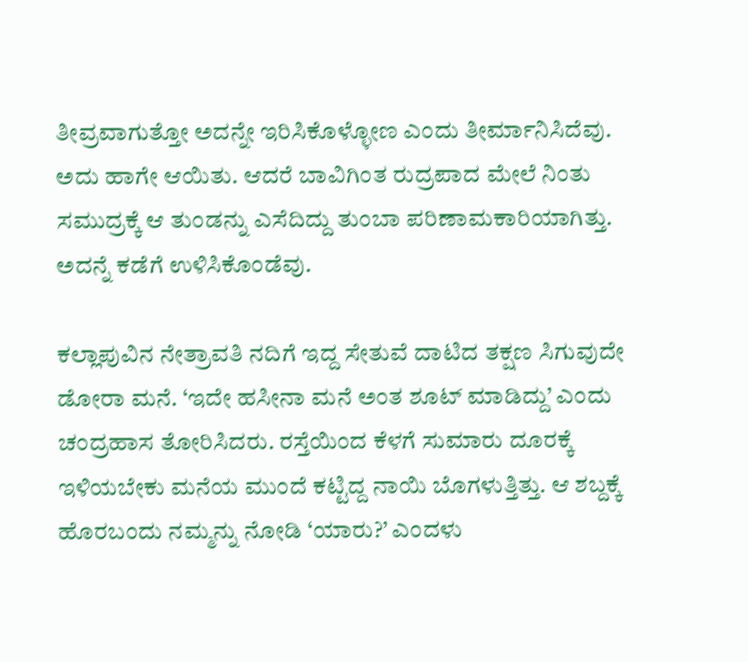ತೀವ್ರವಾಗುತ್ತೋ ಅದನ್ನೇ ಇರಿಸಿಕೊಳ್ಳೋಣ ಎಂದು ತೀರ್ಮಾನಿಸಿದೆವು. ಅದು ಹಾಗೇ ಆಯಿತು. ಆದರೆ ಬಾವಿಗಿಂತ ರುದ್ರಪಾದ ಮೇಲೆ ನಿಂತು ಸಮುದ್ರಕ್ಕೆ ಆ ತುಂಡನ್ನು ಎಸೆದಿದ್ದು ತುಂಬಾ ಪರಿಣಾಮಕಾರಿಯಾಗಿತ್ತು. ಅದನ್ನೆ ಕಡೆಗೆ ಉಳಿಸಿಕೊಂಡೆವು.

ಕಲ್ಲಾಪುವಿನ ನೇತ್ರಾವತಿ ನದಿಗೆ ಇದ್ದ ಸೇತುವೆ ದಾಟಿದ ತಕ್ಷಣ ಸಿಗುವುದೇ ಡೋರಾ ಮನೆ. ‘ಇದೇ ಹಸೀನಾ ಮನೆ ಅಂತ ಶೂಟ್ ಮಾಡಿದ್ದು’ ಎಂದು ಚಂದ್ರಹಾಸ ತೋರಿಸಿದರು. ರಸ್ತೆಯಿಂದ ಕೆಳಗೆ ಸುಮಾರು ದೂರಕ್ಕೆ ಇಳಿಯಬೇಕು ಮನೆಯ ಮುಂದೆ ಕಟ್ಟಿದ್ದ ನಾಯಿ ಬೊಗಳುತ್ತಿತ್ತು. ಆ ಶಬ್ದಕ್ಕೆ ಹೊರಬಂದು ನಮ್ಮನ್ನು ನೋಡಿ ‘ಯಾರು?’ ಎಂದಳು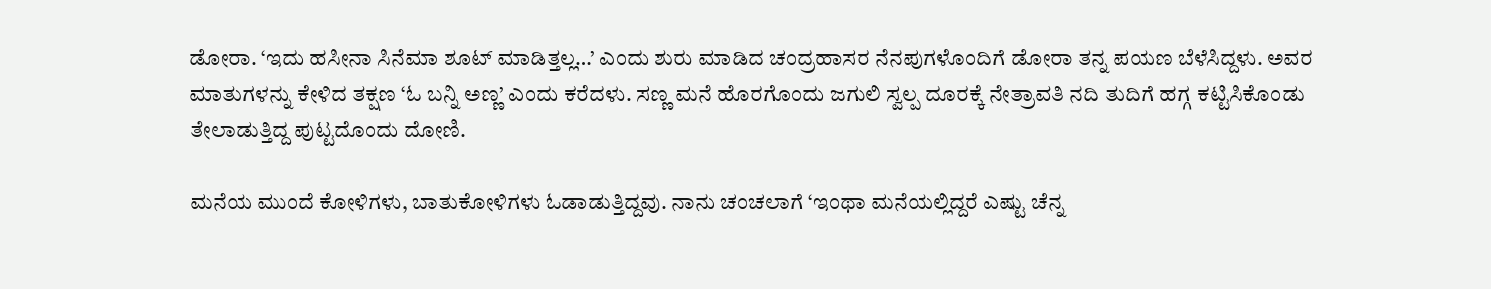ಡೋರಾ. ‘ಇದು ಹಸೀನಾ ಸಿನೆಮಾ ಶೂಟ್ ಮಾಡಿತ್ತಲ್ಲ…’ ಎಂದು ಶುರು ಮಾಡಿದ ಚಂದ್ರಹಾಸರ ನೆನಪುಗಳೊಂದಿಗೆ ಡೋರಾ ತನ್ನ ಪಯಣ ಬೆಳೆಸಿದ್ದಳು. ಅವರ ಮಾತುಗಳನ್ನು ಕೇಳಿದ ತಕ್ಷಣ ‘ಓ ಬನ್ನಿ ಅಣ್ಣ’ ಎಂದು ಕರೆದಳು. ಸಣ್ಣ ಮನೆ ಹೊರಗೊಂದು ಜಗುಲಿ ಸ್ವಲ್ಪ ದೂರಕ್ಕೆ ನೇತ್ರಾವತಿ ನದಿ ತುದಿಗೆ ಹಗ್ಗ ಕಟ್ಟಿಸಿಕೊಂಡು ತೇಲಾಡುತ್ತಿದ್ದ ಪುಟ್ಟದೊಂದು ದೋಣಿ.

ಮನೆಯ ಮುಂದೆ ಕೋಳಿಗಳು, ಬಾತುಕೋಳಿಗಳು ಓಡಾಡುತ್ತಿದ್ದವು. ನಾನು ಚಂಚಲಾಗೆ ‘ಇಂಥಾ ಮನೆಯಲ್ಲಿದ್ದರೆ ಎಷ್ಟು ಚೆನ್ನ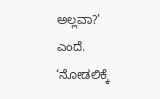ಅಲ್ಲವಾ?’ ಎಂದೆ. ‘ನೋಡಲಿಕ್ಕೆ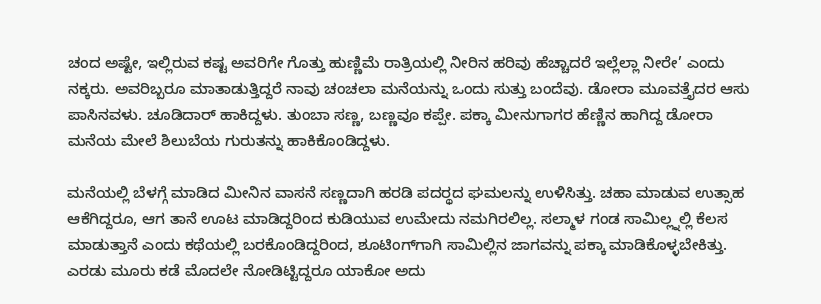ಚಂದ ಅಷ್ಟೇ, ಇಲ್ಲಿರುವ ಕಷ್ಟ ಅವರಿಗೇ ಗೊತ್ತು ಹುಣ್ಣಿಮೆ ರಾತ್ರಿಯಲ್ಲಿ ನೀರಿನ ಹರಿವು ಹೆಚ್ಚಾದರೆ ಇಲ್ಲೆಲ್ಲಾ ನೀರೇ’ ಎಂದು ನಕ್ಕರು. ಅವರಿಬ್ಬರೂ ಮಾತಾಡುತ್ತಿದ್ದರೆ ನಾವು ಚಂಚಲಾ ಮನೆಯನ್ನು ಒಂದು ಸುತ್ತು ಬಂದೆವು. ಡೋರಾ ಮೂವತ್ತೈದರ ಆಸು ಪಾಸಿನವಳು. ಚೂಡಿದಾರ್ ಹಾಕಿದ್ದಳು. ತುಂಬಾ ಸಣ್ಣ, ಬಣ್ಣವೂ ಕಪ್ಪೇ. ಪಕ್ಕಾ ಮೀನುಗಾಗರ ಹೆಣ್ಣಿನ ಹಾಗಿದ್ದ ಡೋರಾ ಮನೆಯ ಮೇಲೆ ಶಿಲುಬೆಯ ಗುರುತನ್ನು ಹಾಕಿಕೊಂಡಿದ್ದಳು.

ಮನೆಯಲ್ಲಿ ಬೆಳಗ್ಗೆ ಮಾಡಿದ ಮೀನಿನ ವಾಸನೆ ಸಣ್ಣದಾಗಿ ಹರಡಿ ಪದರ‍್ಥದ ಘಮಲನ್ನು ಉಳಿಸಿತ್ತು. ಚಹಾ ಮಾಡುವ ಉತ್ಸಾಹ ಆಕೆಗಿದ್ದರೂ, ಆಗ ತಾನೆ ಊಟ ಮಾಡಿದ್ದರಿಂದ ಕುಡಿಯುವ ಉಮೇದು ನಮಗಿರಲಿಲ್ಲ. ಸಲ್ಮಾಳ ಗಂಡ ಸಾಮಿಲ್ಲ್ನಲ್ಲಿ ಕೆಲಸ ಮಾಡುತ್ತಾನೆ ಎಂದು ಕಥೆಯಲ್ಲಿ ಬರಕೊಂಡಿದ್ದರಿಂದ, ಶೂಟಿಂಗ್‌ಗಾಗಿ ಸಾಮಿಲ್ಲಿನ ಜಾಗವನ್ನು ಪಕ್ಕಾ ಮಾಡಿಕೊಳ್ಳಬೇಕಿತ್ತು. ಎರಡು ಮೂರು ಕಡೆ ಮೊದಲೇ ನೋಡಿಟ್ಟಿದ್ದರೂ ಯಾಕೋ ಅದು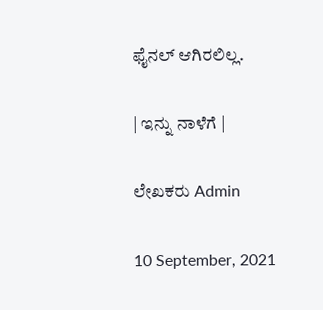ಫೈನಲ್ ಆಗಿರಲಿಲ್ಲ.

| ಇನ್ನು ನಾಳೆಗೆ |

ಲೇಖಕರು Admin

10 September, 2021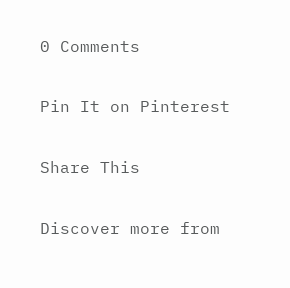0 Comments

Pin It on Pinterest

Share This

Discover more from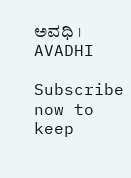ಅವಧಿ । AVADHI

Subscribe now to keep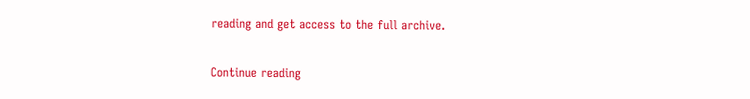reading and get access to the full archive.

Continue reading